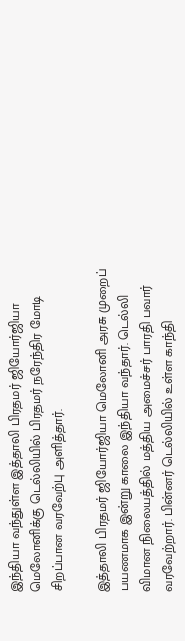இந்தியா வந்துள்ள இத்தாலி பிரதமர் ஜியோர்ஜியா மெலோனிக்கு டெல்லியில் பிரதமர் நரேந்திர மோடி சிறப்பான வரவேற்பு அளித்தார்.

இத்தாலி பிரதமர் ஜியோர்ஜியா மெலோனி அரசு முறைப் பயணமாக இன்று காலை இந்தியா வந்தார். டெல்லி விமான நிலையத்தில் மத்திய அமைச்சர் பாரதி பவார் வரவேற்றார். பின்னர் டெல்லியில் உள்ள காந்தி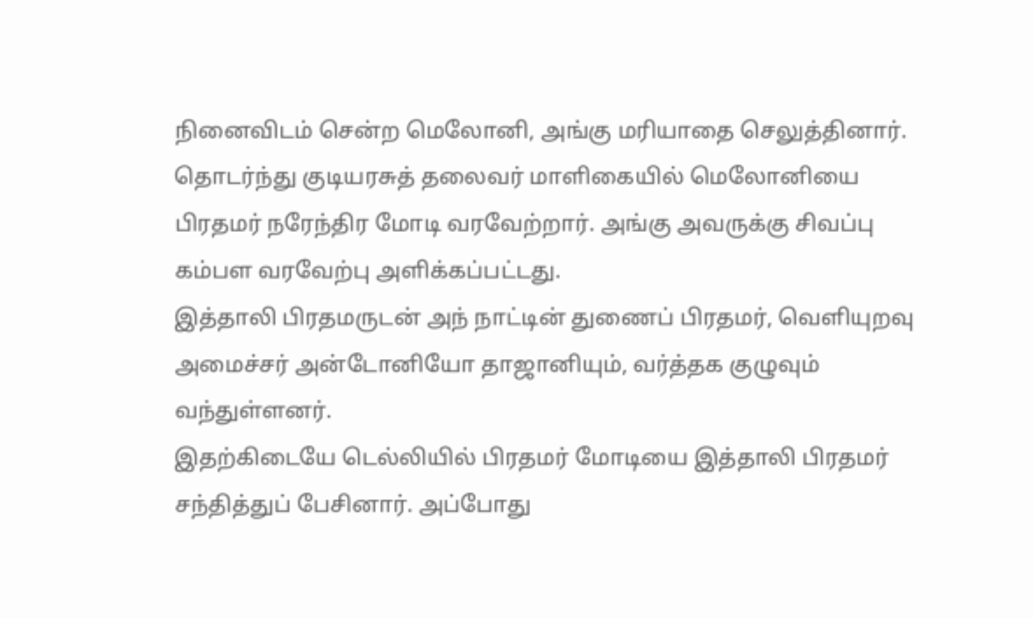நினைவிடம் சென்ற மெலோனி, அங்கு மரியாதை செலுத்தினார்.
தொடர்ந்து குடியரசுத் தலைவர் மாளிகையில் மெலோனியை பிரதமர் நரேந்திர மோடி வரவேற்றார். அங்கு அவருக்கு சிவப்பு கம்பள வரவேற்பு அளிக்கப்பட்டது.
இத்தாலி பிரதமருடன் அந் நாட்டின் துணைப் பிரதமர், வெளியுறவு அமைச்சர் அன்டோனியோ தாஜானியும், வர்த்தக குழுவும் வந்துள்ளனர்.
இதற்கிடையே டெல்லியில் பிரதமர் மோடியை இத்தாலி பிரதமர் சந்தித்துப் பேசினார். அப்போது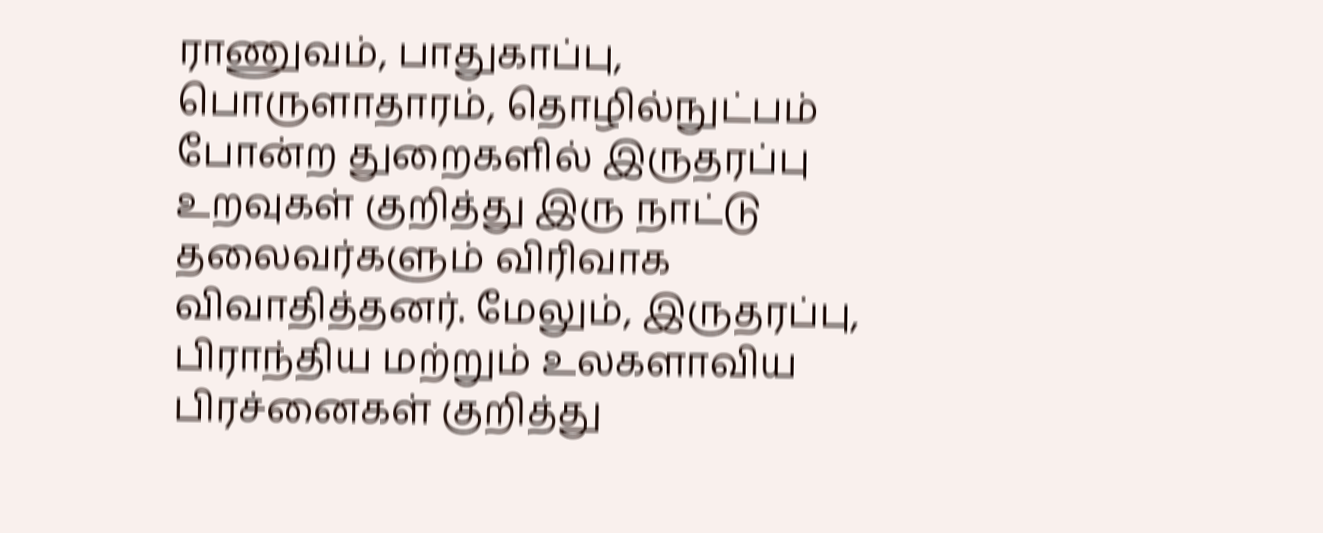ராணுவம், பாதுகாப்பு, பொருளாதாரம், தொழில்நுட்பம் போன்ற துறைகளில் இருதரப்பு உறவுகள் குறித்து இரு நாட்டு தலைவர்களும் விரிவாக விவாதித்தனர். மேலும், இருதரப்பு, பிராந்திய மற்றும் உலகளாவிய பிரச்னைகள் குறித்து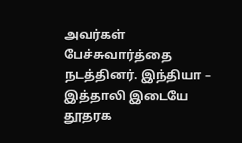அவர்கள் பேச்சுவார்த்தை நடத்தினர். இந்தியா – இத்தாலி இடையே தூதரக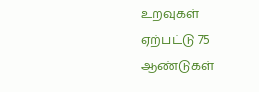உறவுகள் ஏற்பட்டு 75 ஆண்டுகள்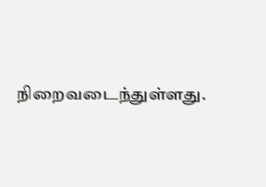நிறைவடைந்துள்ளது.